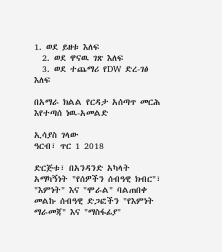1. ወደ ይዘቱ እለፍ
  2. ወደ ዋናዉ ገጽ እለፍ
  3. ወደ ተጨማሪ የDW ድረ-ገፅ እለፍ

በአማራ ክልል የርዳታ አሰጣጥ መርሕ እየተጣሰ ነዉ-አመልድ

ኢሳያስ ገላው
ዓርብ፣ ጥር 1 2018

ድርጅቱ፣ በአንዳንድ አካላት አማካኝነት "የሰዎችን ሰብዓዊ ክብር"፣ "እምነት" እና "ሞራል" ባልጠበቀ መልኩ ሰብዓዊ ድጋፎችን "የእምነት ማራመጃ" እና "ማስፋፊያ"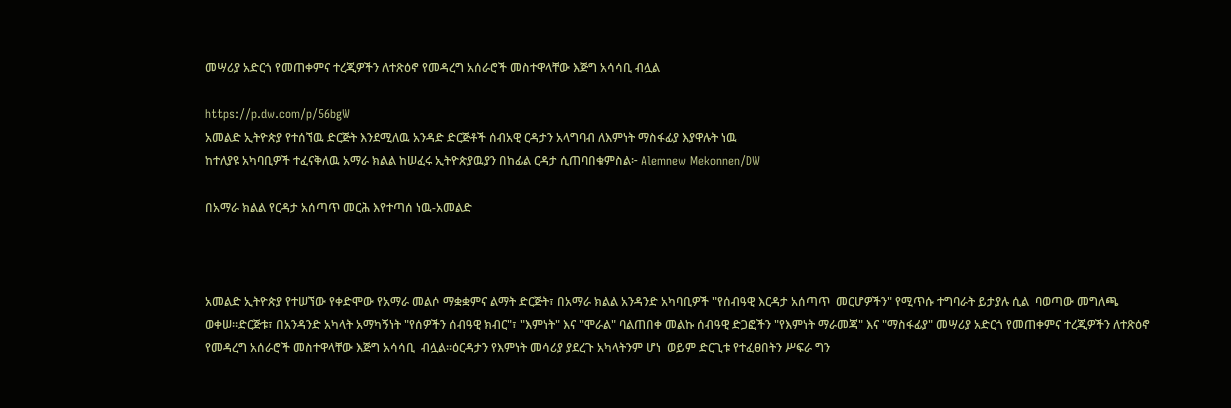መሣሪያ አድርጎ የመጠቀምና ተረጂዎችን ለተጽዕኖ የመዳረግ አሰራሮች መስተዋላቸው እጅግ አሳሳቢ ብሏል

https://p.dw.com/p/56bgW
አመልድ ኢትዮጵያ የተሰኘዉ ድርጅት እንደሚለዉ አንዳድ ድርጅቶች ሰብአዊ ርዳታን አላግባብ ለእምነት ማስፋፊያ እያዋሉት ነዉ
ከተለያዩ አካባቢዎች ተፈናቅለዉ አማራ ክልል ከሠፈሩ ኢትዮጵያዉያን በከፊል ርዳታ ሲጠባበቁምስል፦ Alemnew Mekonnen/DW

በአማራ ክልል የርዳታ አሰጣጥ መርሕ እየተጣሰ ነዉ-አመልድ



አመልድ ኢትዮጵያ የተሠኘው የቀድሞው የአማራ መልሶ ማቋቋምና ልማት ድርጅት፣ በአማራ ክልል አንዳንድ አካባቢዎች "የሰብዓዊ እርዳታ አሰጣጥ  መርሆዎችን" የሚጥሱ ተግባራት ይታያሉ ሲል  ባወጣው መግለጫ ወቀሠ።ድርጅቱ፣ በአንዳንድ አካላት አማካኝነት "የሰዎችን ሰብዓዊ ክብር"፣ "እምነት" እና "ሞራል" ባልጠበቀ መልኩ ሰብዓዊ ድጋፎችን "የእምነት ማራመጃ" እና "ማስፋፊያ" መሣሪያ አድርጎ የመጠቀምና ተረጂዎችን ለተጽዕኖ የመዳረግ አሰራሮች መስተዋላቸው እጅግ አሳሳቢ  ብሏል።ዕርዳታን የእምነት መሳሪያ ያደረጉ አካላትንም ሆነ  ወይም ድርጊቱ የተፈፀበትን ሥፍራ ግን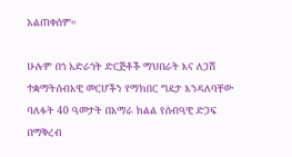አልጠቀሰም።

ሁሉም በጎ አድራጎት ድርጅቶች ማህበራት እና ለጋሽ ተቋማትሰብአዊ መርሆችን የማክበር ግዴታ እንዳለባቸው ባለፉት 40 ዓመታት በአማራ ክልል የሰብዓዊ ድጋፍ በማቅረብ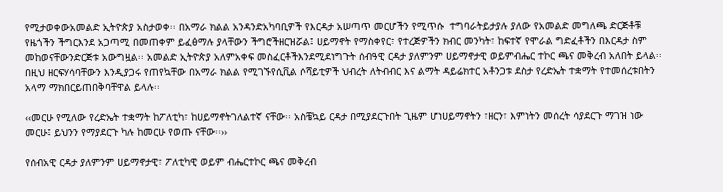የሚታወቀውአመልድ ኢትዮጵያ አስታወቀ፡፡ በአማራ ክልል አንዳንድአካባቢዎች የእርዳታ አሠጣጥ መርሆችን የሚጥሱ  ተግባራትይታያሉ ያለው የአመልድ መግለጫ ድርጅቶቹ የዜጎችን ችግርእንደ አጋጣሚ በመጠቀም ይፈፅማሉ ያላቸውን ችግሮችዘርዝሯል፤ ሀይማኖት የማስቀየር፣ የተረጅዎችን ክብር መንካት፣ ከፍተኛ የሞራል ግድፈቶችን በእርዳታ ስም መከወናቸውንድርጅቱ አውግዟል፡፡ አመልድ ኢትዮጵያ አለምአቀፍ መስፈርቶችእንደሚደነግጉት ሰብዓዊ ርዳታ ያለምንም ሀይማኖታዊ ወይምብሔር ተኮር ጫና መቅረብ አለበት ይላል፡፡ በዚህ ዘርፍሃሳባቸውን እንዲያጋሩ የጠየኳቸው በአማራ ክልል የሚገኙየሲቪል ሶሻይቲዎች ህብረት ለትብብር እና ልማት ዳይሬክተር አቶንጋቱ ደስታ የረድኤት ተቋማት የተመሰረቱበትን አላማ ማክበርይጠበቅባቸዋል ይላሉ፡፡

‹‹መርሁ የሚለው የረድኤት ተቋማት ከፖለቲካ፣ ከሀይማኖትገለልተኛ ናቸው፡፡ አስቼኳይ ርዳታ በሚያደርጉበት ጊዜም ሆነሀይማኖትን ፣ዘርን፣ እምነትን መሰረት ሳያደርጉ ማገዝ ነው መርሁ፤ ይህንን የማያደርጉ ካሉ ከመርሁ የወጡ ናቸው፡፡››

የሰብአዊ ርዳታ ያለምንም ሀይማኖታዊ፣ ፖለቲካዊ ወይም ብሔርተኮር ጫና መቅረብ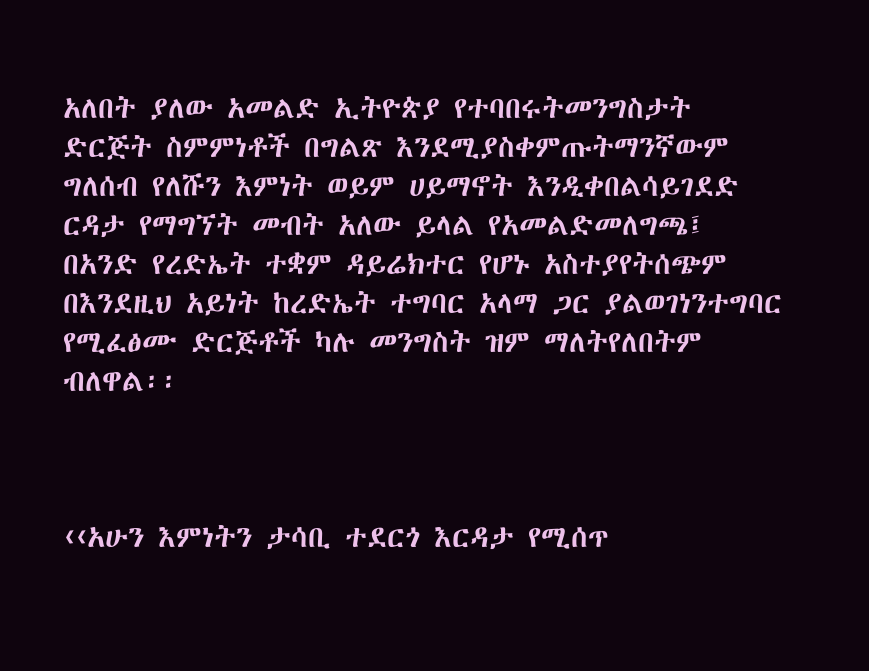አለበት ያለው አመልድ ኢትዮጵያ የተባበሩትመንግስታት ድርጅት ስምምነቶች በግልጽ እንደሚያስቀምጡትማንኛውም ግለሰብ የለሹን እምነት ወይም ሀይማኖት እንዲቀበልሳይገደድ ርዳታ የማግኘት መብት አለው ይላል የአመልድመለግጫ፤ በአንድ የረድኤት ተቋም ዳይሬክተር የሆኑ አስተያየትሰጭም በእንደዚህ አይነት ከረድኤት ተግባር አላማ ጋር ያልወገነንተግባር የሚፈፅሙ ድርጅቶች ካሉ መንግስት ዝም ማለትየለበትም ብለዋል፡፡



‹‹አሁን እምነትን ታሳቢ ተደርጎ እርዳታ የሚሰጥ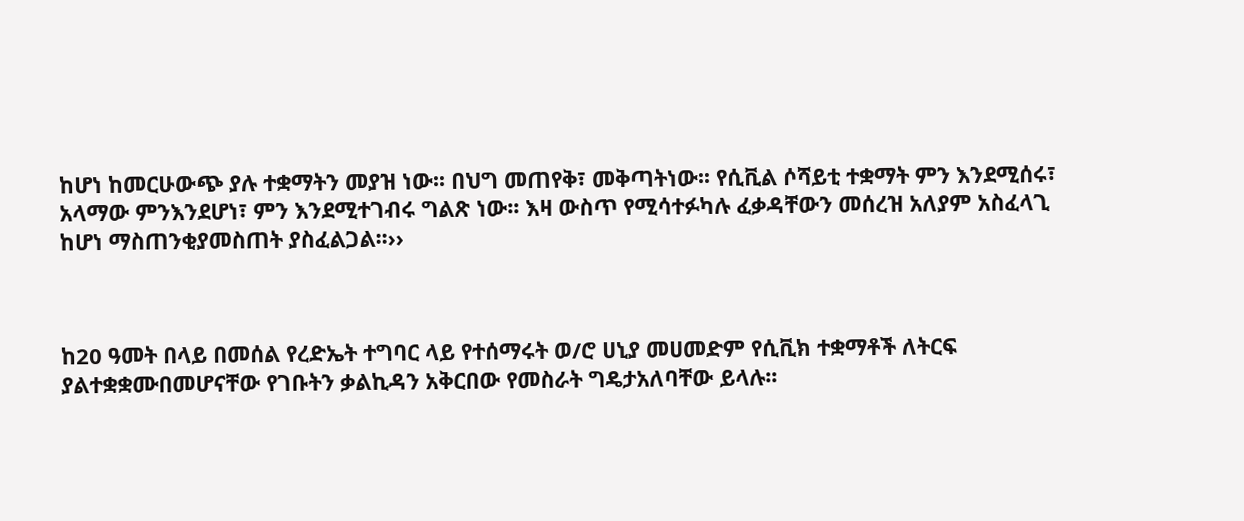ከሆነ ከመርሁውጭ ያሉ ተቋማትን መያዝ ነው፡፡ በህግ መጠየቅ፣ መቅጣትነው፡፡ የሲቪል ሶሻይቲ ተቋማት ምን እንደሚሰሩ፣ አላማው ምንእንደሆነ፣ ምን እንደሚተገብሩ ግልጽ ነው፡፡ እዛ ውስጥ የሚሳተፉካሉ ፈቃዳቸውን መሰረዝ አለያም አስፈላጊ ከሆነ ማስጠንቂያመስጠት ያስፈልጋል፡፡››



ከ20 ዓመት በላይ በመሰል የረድኤት ተግባር ላይ የተሰማሩት ወ/ሮ ሀኒያ መሀመድም የሲቪክ ተቋማቶች ለትርፍ ያልተቋቋሙበመሆናቸው የገቡትን ቃልኪዳን አቅርበው የመስራት ግዴታአለባቸው ይላሉ፡፡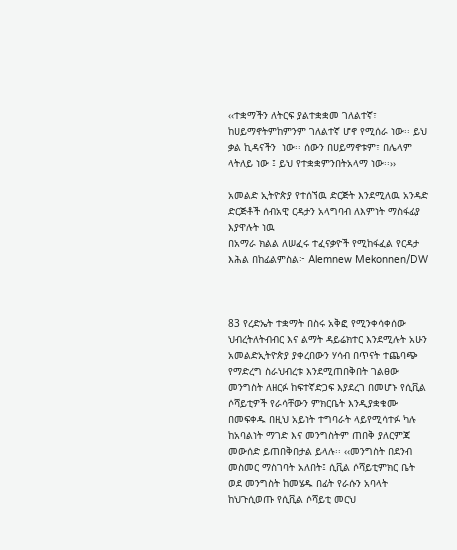‹‹ተቋማችን ለትርፍ ያልተቋቋመ ገለልተኛ፣ ከሀይማኖትምከምንም ገለልተኛ ሆኖ የሚሰራ ነው፡፡ ይህ ቃል ኪዳናችን  ነው፡፡ ሰውን በሀይማኖቱም፣ በሌላም ላትለይ ነው ፤ ይህ የተቋቋምንበትአላማ ነው፡፡››

አመልድ ኢትዮጵያ የተሰኘዉ ድርጅት እንደሚለዉ አንዳድ ድርጅቶች ሰብአዊ ርዳታን አላግባብ ለእምነት ማስፋፊያ እያዋሉት ነዉ
በአማራ ክልል ለሠፈሩ ተፈናቃዮች የሚከፋፈል የርዳታ እሕል በከፊልምስል፦ Alemnew Mekonnen/DW



83 የረድኤት ተቋማት በስሩ አቅፎ የሚንቀሳቀሰው ህብረትለትብብር እና ልማት ዳይሬክተር እንደሚሉት አሁን አመልድኢትዮጵያ ያቀረበውን ሃሳብ በጥናት ተጨባጭ የማድረግ ስራህብረቱ እንደሚጠበቅበት ገልፀው መንግስት ለዘርፉ ከፍተኛድጋፍ እያደረገ በመሆኑ የሲቪል ሶሻይቲዎች የራሳቸውን ምክርቤት እንዲያቋቁሙ በመፍቀዱ በዚህ አይነት ተግባራት ላይየሚሳተፉ ካሉ ከአባልነት ማገድ እና መንግስትም ጠበቅ ያለርምጃ መውሰድ ይጠበቅበታል ይላሉ፡፡ ‹‹መንግስት በደንብ መስመር ማስገባት አለበት፤ ሲቪል ሶሻይቲምክር ቤት ወደ መንግስት ከመሄዱ በፊት የራሱን አባላት ከህጉሲወጡ የሲቪል ሶሻይቲ መርህ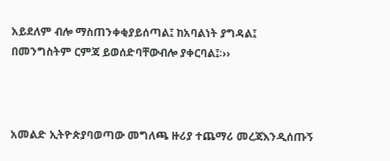አይደለም ብሎ ማስጠንቀቂያይሰጣል፤ ከአባልነት ያግዳል፤ በመንግስትም ርምጃ ይወሰድባቸውብሎ ያቀርባል፤፡››



አመልድ ኢትዮጵያባወጣው መግለጫ ዙሪያ ተጨማሪ መረጃእንዲሰጡኝ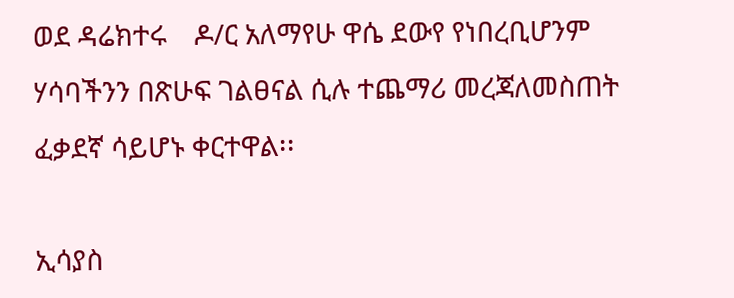ወደ ዳሬክተሩ    ዶ/ር አለማየሁ ዋሴ ደውየ የነበረቢሆንም ሃሳባችንን በጽሁፍ ገልፀናል ሲሉ ተጨማሪ መረጃለመስጠት ፈቃደኛ ሳይሆኑ ቀርተዋል፡፡

ኢሳያስ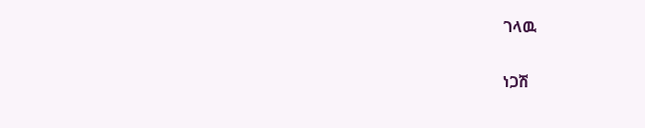ገላዉ

ነጋሽ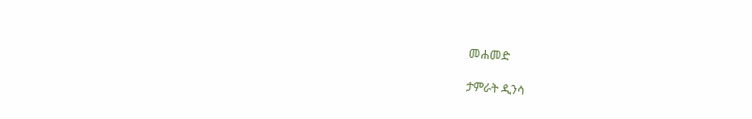መሐመድ

ታምራት ዲንሳ